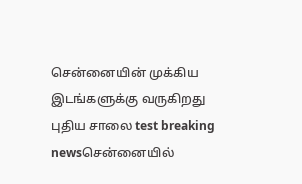சென்னையின் முக்கிய இடங்களுக்கு வருகிறது புதிய சாலை test breaking newsசென்னையில்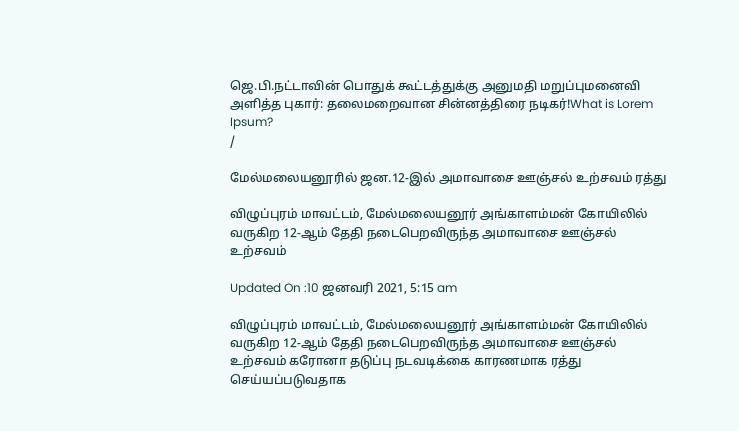ஜெ.பி.நட்டாவின் பொதுக் கூட்டத்துக்கு அனுமதி மறுப்புமனைவி அளித்த புகார்: தலைமறைவான சின்னத்திரை நடிகர்!What is Lorem Ipsum?
/

மேல்மலையனூரில் ஜன.12-இல் அமாவாசை ஊஞ்சல் உற்சவம் ரத்து

விழுப்புரம் மாவட்டம், மேல்மலையனூர் அங்காளம்மன் கோயிலில் வருகிற 12-ஆம் தேதி நடைபெறவிருந்த அமாவாசை ஊஞ்சல் உற்சவம்

Updated On :10 ஜனவரி 2021, 5:15 am

விழுப்புரம் மாவட்டம், மேல்மலையனூர் அங்காளம்மன் கோயிலில் வருகிற 12-ஆம் தேதி நடைபெறவிருந்த அமாவாசை ஊஞ்சல் உற்சவம் கரோனா தடுப்பு நடவடிக்கை காரணமாக ரத்து செய்யப்படுவதாக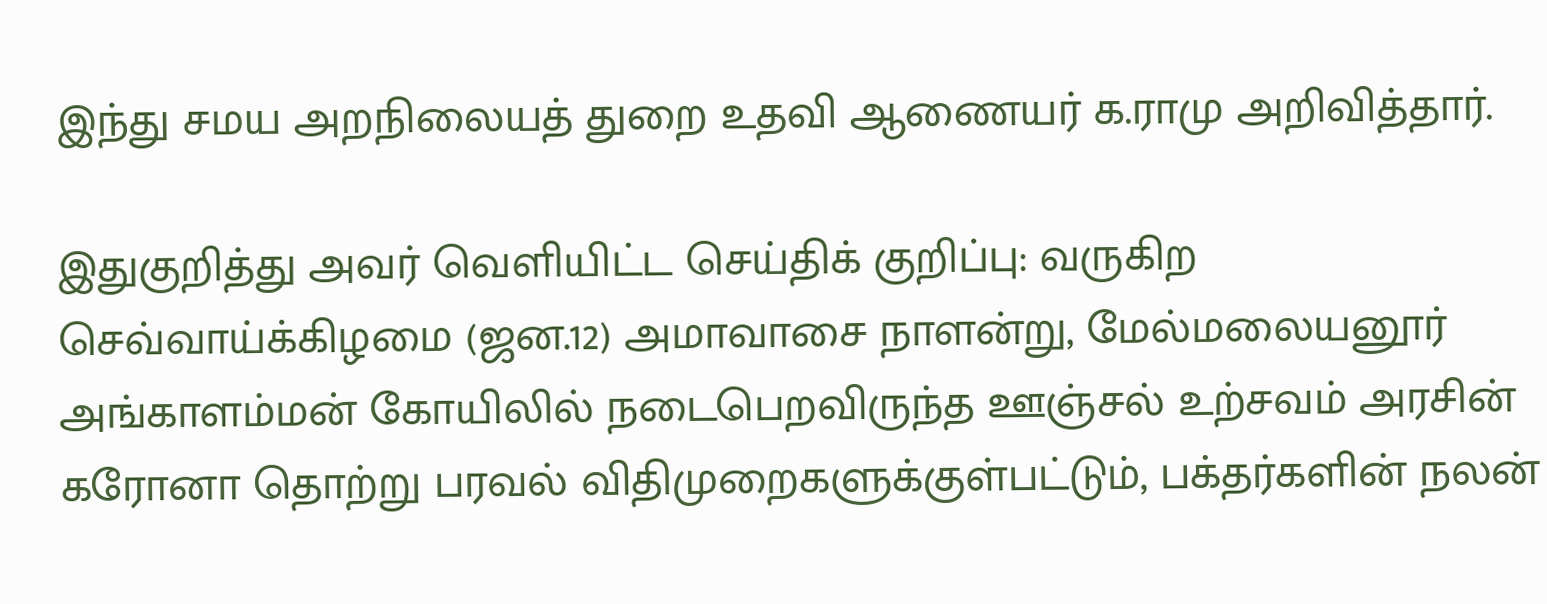இந்து சமய அறநிலையத் துறை உதவி ஆணையர் க.ராமு அறிவித்தார்.

இதுகுறித்து அவர் வெளியிட்ட செய்திக் குறிப்பு: வருகிற செவ்வாய்க்கிழமை (ஜன.12) அமாவாசை நாளன்று, மேல்மலையனூர் அங்காளம்மன் கோயிலில் நடைபெறவிருந்த ஊஞ்சல் உற்சவம் அரசின் கரோனா தொற்று பரவல் விதிமுறைகளுக்குள்பட்டும், பக்தர்களின் நலன்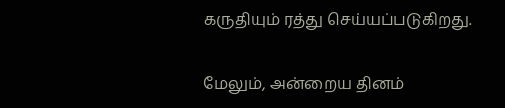கருதியும் ரத்து செய்யப்படுகிறது.

மேலும், அன்றைய தினம்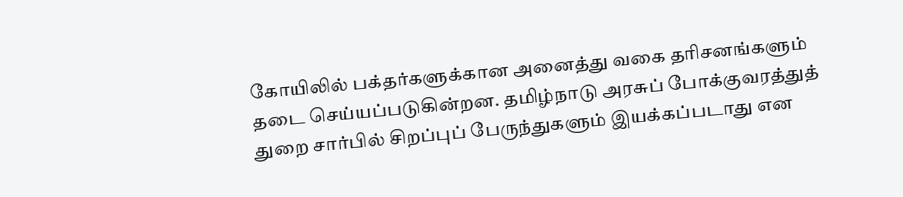கோயிலில் பக்தர்களுக்கான அனைத்து வகை தரிசனங்களும் தடை செய்யப்படுகின்றன. தமிழ்நாடு அரசுப் போக்குவரத்துத் துறை சார்பில் சிறப்புப் பேருந்துகளும் இயக்கப்படாது என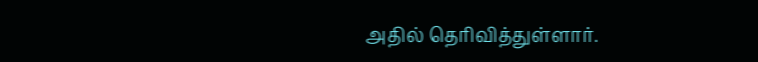அதில் தெரிவித்துள்ளார்.